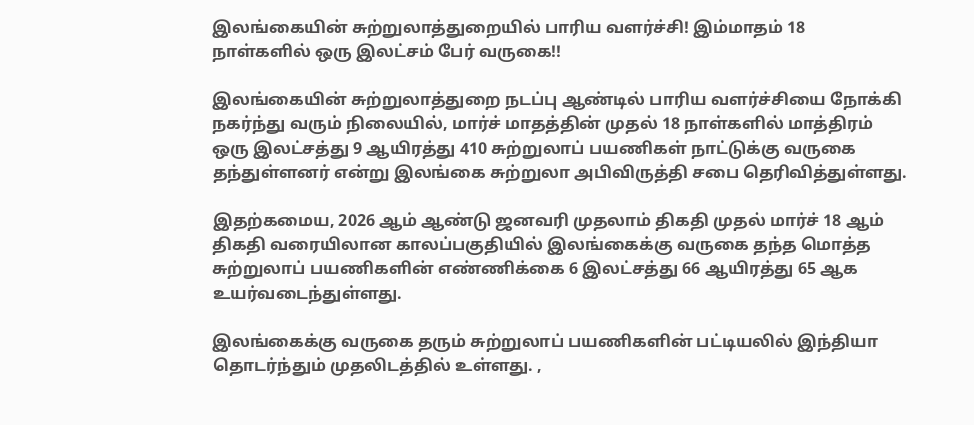இலங்கையின் சுற்றுலாத்துறையில் பாரிய வளர்ச்சி! இம்மாதம் 18 நாள்களில் ஒரு இலட்சம் பேர் வருகை!!

இலங்கையின் சுற்றுலாத்துறை நடப்பு ஆண்டில் பாரிய வளர்ச்சியை நோக்கி நகர்ந்து வரும் நிலையில், மார்ச் மாதத்தின் முதல் 18 நாள்களில் மாத்திரம் ஒரு இலட்சத்து 9 ஆயிரத்து 410 சுற்றுலாப் பயணிகள் நாட்டுக்கு வருகை தந்துள்ளனர் என்று இலங்கை சுற்றுலா அபிவிருத்தி சபை தெரிவித்துள்ளது.

இதற்கமைய, 2026 ஆம் ஆண்டு ஜனவரி முதலாம் திகதி முதல் மார்ச் 18 ஆம் திகதி வரையிலான காலப்பகுதியில் இலங்கைக்கு வருகை தந்த மொத்த சுற்றுலாப் பயணிகளின் எண்ணிக்கை 6 இலட்சத்து 66 ஆயிரத்து 65 ஆக உயர்வடைந்துள்ளது.

இலங்கைக்கு வருகை தரும் சுற்றுலாப் பயணிகளின் பட்டியலில் இந்தியா தொடர்ந்தும் முதலிடத்தில் உள்ளது. ,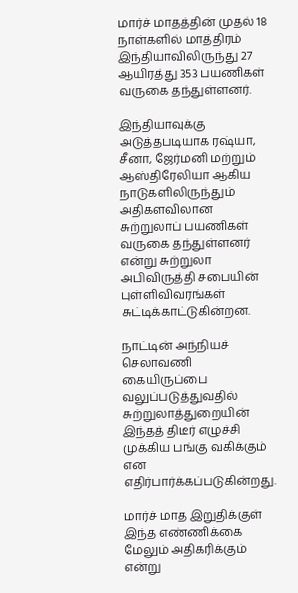மார்ச் மாதத்தின் முதல் 18 நாள்களில் மாத்திரம் இந்தியாவிலிருந்து 27 ஆயிரத்து 353 பயணிகள் வருகை தந்துள்ளனர்.

இந்தியாவுக்கு அடுத்தபடியாக ரஷ்யா, சீனா, ஜேர்மனி மற்றும் ஆஸ்திரேலியா ஆகிய நாடுகளிலிருந்தும் அதிகளவிலான சுற்றுலாப் பயணிகள் வருகை தந்துள்ளனர் என்று சுற்றுலா அபிவிருத்தி சபையின் புள்ளிவிவரங்கள் சுட்டிக்காட்டுகின்றன.

நாட்டின் அந்நியச் செலாவணி கையிருப்பை வலுப்படுத்துவதில் சுற்றுலாத்துறையின் இந்தத் திடீர் எழுச்சி முக்கிய பங்கு வகிக்கும் என எதிர்பார்க்கப்படுகின்றது.

மார்ச் மாத இறுதிக்குள் இந்த எண்ணிக்கை மேலும் அதிகரிக்கும் என்று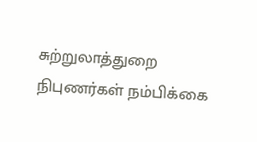சுற்றுலாத்துறை நிபுணர்கள் நம்பிக்கை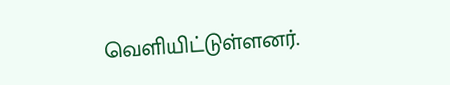வெளியிட்டுள்ளனர்.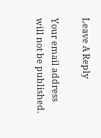Leave A Reply

Your email address will not be published.